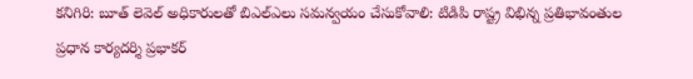కనిగిరి: బూత్ లెవెల్ అధికారులతో బిఎల్ఎలు సమన్వయం చేసుకోవాలి: టిడిపి రాష్ట్ర విభిన్న ప్రతిభావంతుల ప్రధాన కార్యదర్శి ప్రభాకర్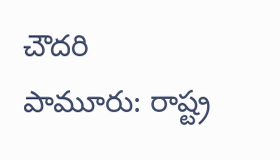చౌదరి
పామూరు: రాష్ట్ర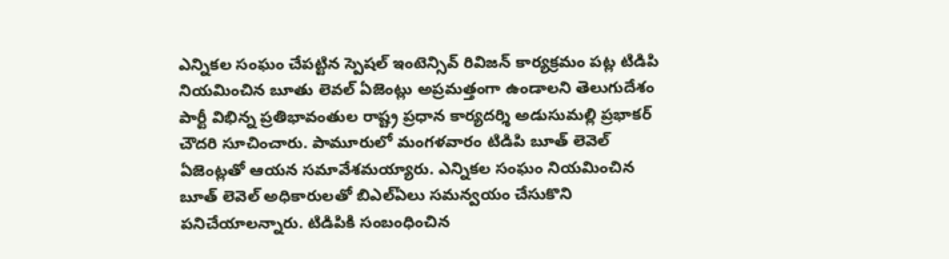ఎన్నికల సంఘం చేపట్టిన స్పెషల్ ఇంటెన్సివ్ రివిజన్ కార్యక్రమం పట్ల టిడిపి నియమించిన బూతు లెవల్ ఏజెంట్లు అప్రమత్తంగా ఉండాలని తెలుగుదేశం పార్టీ విభిన్న ప్రతిభావంతుల రాష్ట్ర ప్రధాన కార్యదర్శి అడుసుమల్లి ప్రభాకర్ చౌదరి సూచించారు. పామూరులో మంగళవారం టిడిపి బూత్ లెవెల్ ఏజెంట్లతో ఆయన సమావేశమయ్యారు. ఎన్నికల సంఘం నియమించిన బూత్ లెవెల్ అధికారులతో బిఎల్ఏలు సమన్వయం చేసుకొని పనిచేయాలన్నారు. టిడిపికి సంబంధించిన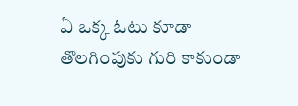ఏ ఒక్క ఓటు కూడా తొలగింపుకు గురి కాకుండా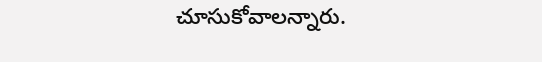చూసుకోవాలన్నారు.